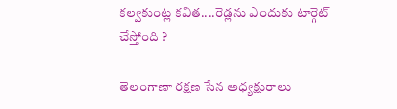కల్వకుంట్ల కవిత....రెడ్లను ఎందుకు టార్గెట్ చేస్తోంది ?

తెలంగాణా రక్షణ సేన అధ్యక్షురాలు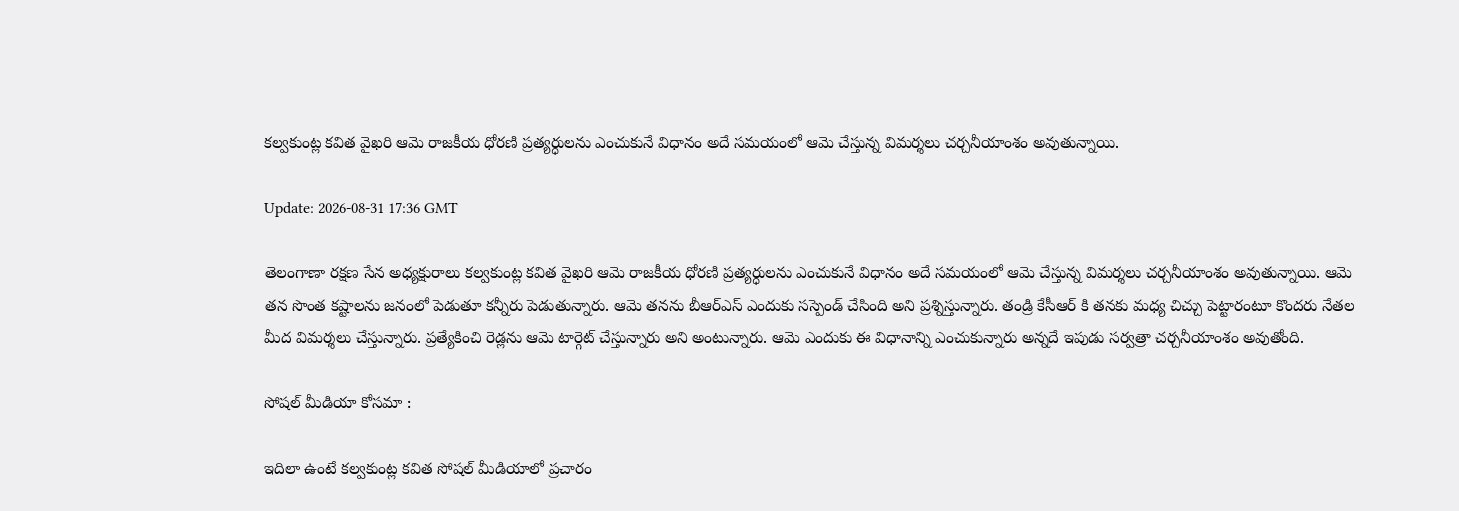కల్వకుంట్ల కవిత వైఖరి ఆమె రాజకీయ ధోరణి ప్రత్యర్ధులను ఎంచుకునే విధానం అదే సమయంలో ఆమె చేస్తున్న విమర్శలు చర్చనీయాంశం అవుతున్నాయి.

Update: 2026-08-31 17:36 GMT

తెలంగాణా రక్షణ సేన అధ్యక్షురాలు కల్వకుంట్ల కవిత వైఖరి ఆమె రాజకీయ ధోరణి ప్రత్యర్ధులను ఎంచుకునే విధానం అదే సమయంలో ఆమె చేస్తున్న విమర్శలు చర్చనీయాంశం అవుతున్నాయి. ఆమె తన సొంత కష్టాలను జనంలో పెడుతూ కన్నీరు పెడుతున్నారు. ఆమె తనను బీఆర్ఎస్ ఎందుకు సస్పెండ్ చేసింది అని ప్రశ్నిస్తున్నారు. తండ్రి కేసీఆర్ కి తనకు మధ్య చిచ్చు పెట్టారంటూ కొందరు నేతల మీద విమర్శలు చేస్తున్నారు. ప్రత్యేకించి రెడ్లను ఆమె టార్గెట్ చేస్తున్నారు అని అంటున్నారు. ఆమె ఎందుకు ఈ విధానాన్ని ఎంచుకున్నారు అన్నదే ఇపుడు సర్వత్రా చర్చనీయాంశం అవుతోంది.

సోషల్ మీడియా కోసమా :

ఇదిలా ఉంటే కల్వకుంట్ల కవిత సోషల్ మీడియాలో ప్రచారం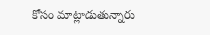కోసం మాట్లాడుతున్నారు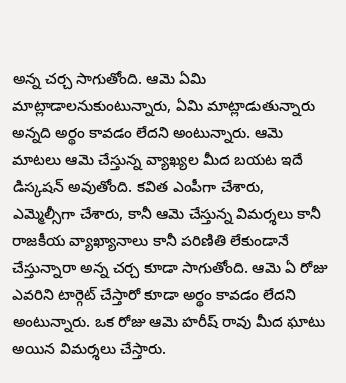అన్న చర్చ సాగుతోంది. ఆమె ఏమి మాట్లాడాలనుకుంటున్నారు, ఏమి మాట్లాడుతున్నారు అన్నది అర్థం కావడం లేదని అంటున్నారు. ఆమె మాటలు ఆమె చేస్తున్న వ్యాఖ్యల మీద బయట ఇదే డిస్కషన్ అవుతోంది. కవిత ఎంపీగా చేశారు, ఎమ్మెల్సీగా చేశారు, కానీ ఆమె చేస్తున్న విమర్శలు కానీ రాజకీయ వ్యాఖ్యానాలు కానీ పరిణితి లేకుండానే చేస్తున్నారా అన్న చర్చ కూడా సాగుతోంది. ఆమె ఏ రోజు ఎవరిని టార్గెట్ చేస్తారో కూడా అర్థం కావడం లేదని అంటున్నారు. ఒక రోజు ఆమె హరీష్ రావు మీద ఘాటు అయిన విమర్శలు చేస్తారు.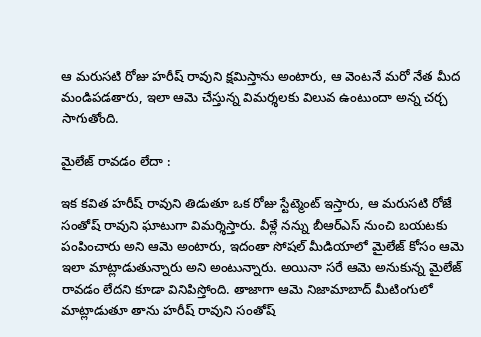ఆ మరుసటి రోజు హరీష్ రావుని క్షమిస్తాను అంటారు, ఆ వెంటనే మరో నేత మీద మండిపడతారు, ఇలా ఆమె చేస్తున్న విమర్శలకు విలువ ఉంటుందా అన్న చర్చ సాగుతోంది.

మైలేజ్ రావడం లేదా :

ఇక కవిత హరీష్ రావుని తిడుతూ ఒక రోజు స్టేట్మెంట్ ఇస్తారు, ఆ మరుసటి రోజే సంతోష్ రావుని ఘాటుగా విమర్శిస్తారు. వీళ్లే నన్ను బీఆర్ఎస్ నుంచి బయటకు పంపించారు అని ఆమె అంటారు, ఇదంతా సోషల్ మీడియాలో మైలేజ్ కోసం ఆమె ఇలా మాట్లాడుతున్నారు అని అంటున్నారు. అయినా సరే ఆమె అనుకున్న మైలేజ్ రావడం లేదని కూడా వినిపిస్తోంది. తాజాగా ఆమె నిజామాబాద్ మీటింగులో మాట్లాడుతూ తాను హరీష్ రావుని సంతోష్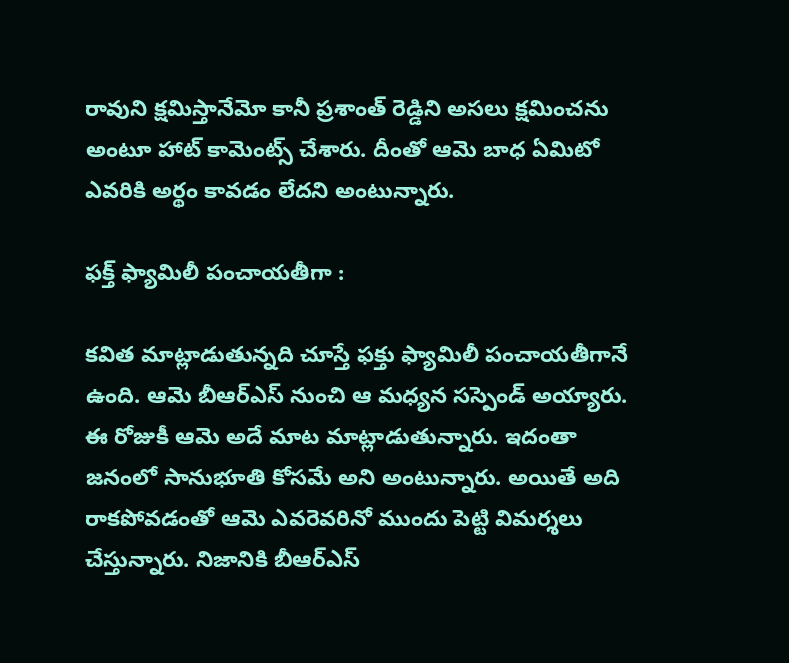రావుని క్షమిస్తానేమో కానీ ప్రశాంత్ రెడ్డిని అసలు క్షమించను అంటూ హాట్ కామెంట్స్ చేశారు. దీంతో ఆమె బాధ ఏమిటో ఎవరికి అర్థం కావడం లేదని అంటున్నారు.

ఫక్త్ ఫ్యామిలీ పంచాయతీగా :

కవిత మాట్లాడుతున్నది చూస్తే ఫక్తు ఫ్యామిలీ పంచాయతీగానే ఉంది. ఆమె బీఆర్ఎస్ నుంచి ఆ మధ్యన సస్పెండ్ అయ్యారు. ఈ రోజుకీ ఆమె అదే మాట మాట్లాడుతున్నారు. ఇదంతా జనంలో సానుభూతి కోసమే అని అంటున్నారు. అయితే అది రాకపోవడంతో ఆమె ఎవరెవరినో ముందు పెట్టి విమర్శలు చేస్తున్నారు. నిజానికి బీఆర్ఎస్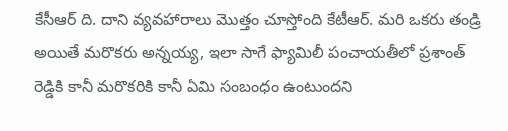కేసీఆర్ ది. దాని వ్యవహారాలు మొత్తం చూస్తోంది కేటీఆర్. మరి ఒకరు తండ్రి అయితే మరొకరు అన్నయ్య, ఇలా సాగే ఫ్యామిలీ పంచాయతీలో ప్రశాంత్ రెడ్డికి కానీ మరొకరికి కానీ ఏమి సంబంధం ఉంటుందని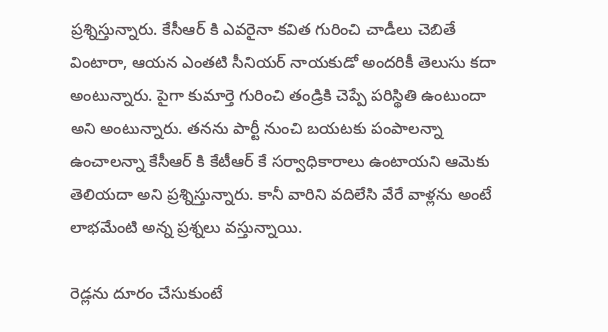ప్రశ్నిస్తున్నారు. కేసీఆర్ కి ఎవరైనా కవిత గురించి చాడీలు చెబితే వింటారా, ఆయన ఎంతటి సీనియర్ నాయకుడో అందరికీ తెలుసు కదా అంటున్నారు. పైగా కుమార్తె గురించి తండ్రికి చెప్పే పరిస్థితి ఉంటుందా అని అంటున్నారు. తనను పార్టీ నుంచి బయటకు పంపాలన్నా ఉంచాలన్నా కేసీఆర్ కి కేటీఆర్ కే సర్వాధికారాలు ఉంటాయని ఆమెకు తెలియదా అని ప్రశ్నిస్తున్నారు. కానీ వారిని వదిలేసి వేరే వాళ్లను అంటే లాభమేంటి అన్న ప్రశ్నలు వస్తున్నాయి.

రెడ్లను దూరం చేసుకుంటే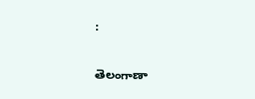:

తెలంగాణా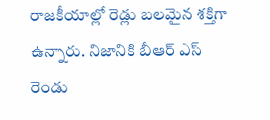రాజకీయాల్లో రెడ్లు బలమైన శక్తిగా ఉన్నారు. నిజానికి బీఆర్ ఎస్ రెండు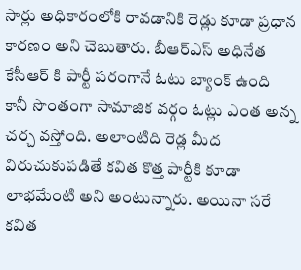సార్లు అధికారంలోకి రావడానికి రెడ్లు కూడా ప్రధాన కారణం అని చెబుతారు. బీఆర్ఎస్ అధినేత కేసీఆర్ కి పార్టీ పరంగానే ఓటు బ్యాంక్ ఉంది కానీ సొంతంగా సామాజిక వర్గం ఓట్లు ఎంత అన్న చర్చ వస్తోంది. అలాంటిది రెడ్ల మీద విరుచుకుపడితే కవిత కొత్త పార్టీకి కూడా లాభమేంటి అని అంటున్నారు. అయినా సరే కవిత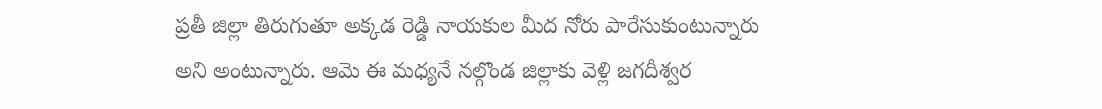ప్రతీ జిల్లా తిరుగుతూ అక్కడ రెడ్డి నాయకుల మీద నోరు పారేసుకుంటున్నారు అని అంటున్నారు. ఆమె ఈ మధ్యనే నల్గొండ జిల్లాకు వెళ్లి జగదీశ్వర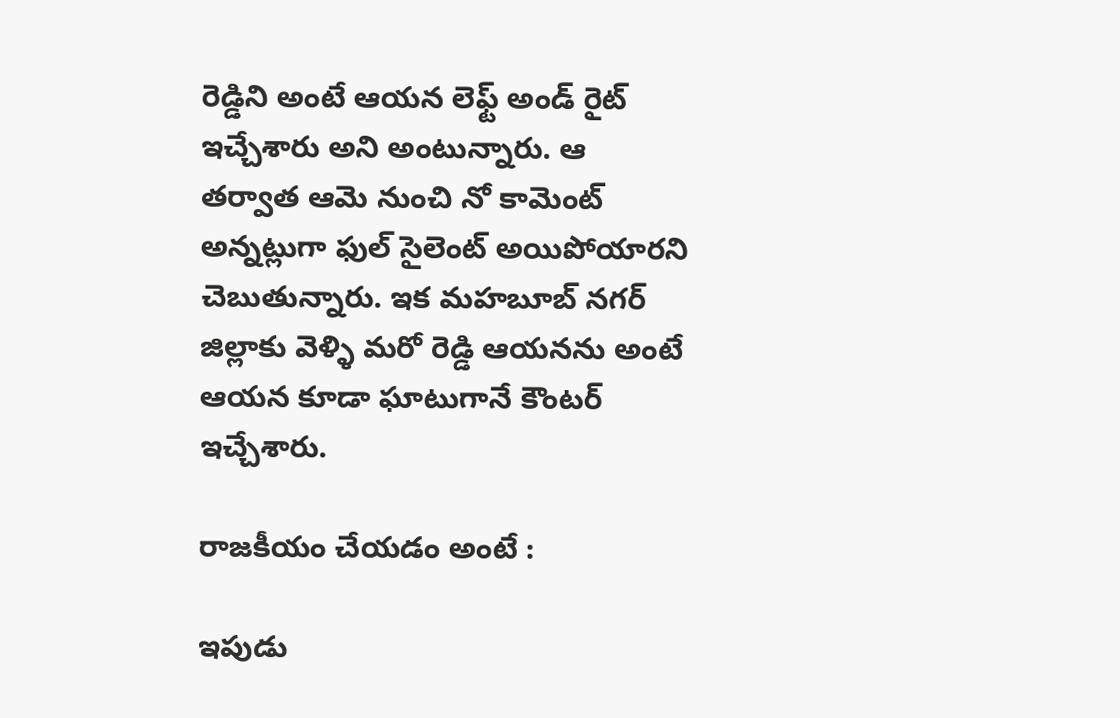రెడ్డిని అంటే ఆయన లెఫ్ట్ అండ్ రైట్ ఇచ్చేశారు అని అంటున్నారు. ఆ తర్వాత ఆమె నుంచి నో కామెంట్ అన్నట్లుగా ఫుల్ సైలెంట్ అయిపోయారని చెబుతున్నారు. ఇక మహబూబ్ నగర్ జిల్లాకు వెళ్ళి మరో రెడ్డి ఆయనను అంటే ఆయన కూడా ఘాటుగానే కౌంటర్ ఇచ్చేశారు.

రాజకీయం చేయడం అంటే :

ఇపుడు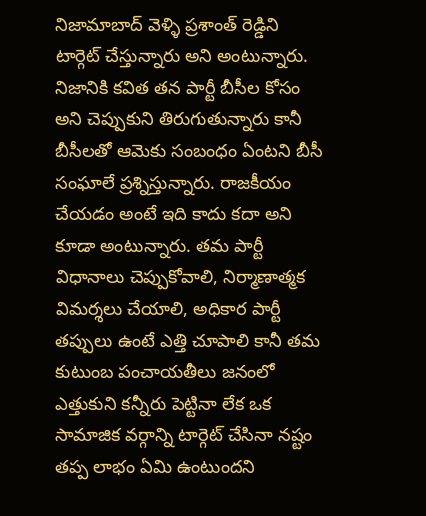నిజామాబాద్ వెళ్ళి ప్రశాంత్ రెడ్డిని టార్గెట్ చేస్తున్నారు అని అంటున్నారు. నిజానికి కవిత తన పార్టీ బీసీల కోసం అని చెప్పుకుని తిరుగుతున్నారు కానీ బీసీలతో ఆమెకు సంబంధం ఏంటని బీసీ సంఘాలే ప్రశ్నిస్తున్నారు. రాజకీయం చేయడం అంటే ఇది కాదు కదా అని కూడా అంటున్నారు. తమ పార్టీ విధానాలు చెప్పుకోవాలి, నిర్మాణాత్మక విమర్శలు చేయాలి, అధికార పార్టీ తప్పులు ఉంటే ఎత్తి చూపాలి కానీ తమ కుటుంబ పంచాయతీలు జనంలో ఎత్తుకుని కన్నీరు పెట్టినా లేక ఒక సామాజిక వర్గాన్ని టార్గెట్ చేసినా నష్టం తప్ప లాభం ఏమి ఉంటుందని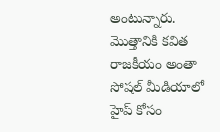అంటున్నారు. మొత్తానికి కవిత రాజకీయం అంతా సోషల్ మీడియాలో హైప్ కోసం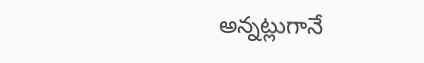అన్నట్లుగానే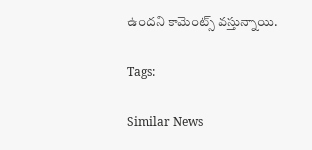ఉందని కామెంట్స్ వస్తున్నాయి.

Tags:

Similar News